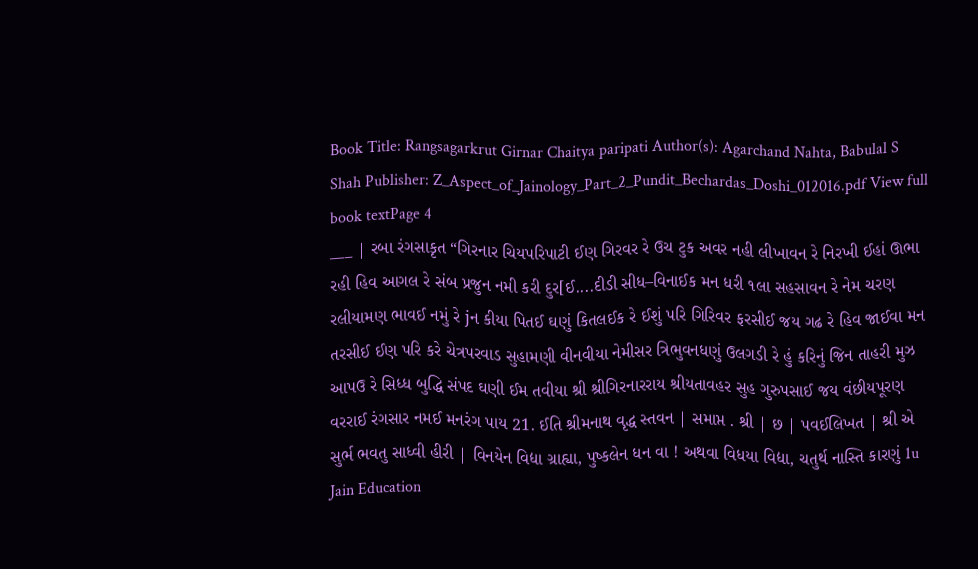Book Title: Rangsagarkrut Girnar Chaitya paripati Author(s): Agarchand Nahta, Babulal S Shah Publisher: Z_Aspect_of_Jainology_Part_2_Pundit_Bechardas_Doshi_012016.pdf View full book textPage 4
___ | રબા રંગસાકૃત “ગિરનાર ચિયપરિપાટી ઈણ ગિરવર રે ઉચ ટુક અવર નહી લીખાવન રે નિરખી ઈહાં ઊભા રહી હિવ આગલ રે સંબ પ્રજુન નમી કરી દુર[ઈ....દીડી સીધ–વિનાઈક મન ધરી ૧લા સહસાવન રે નેમ ચરણ રલીયામણ ભાવઈ નમું રે jન કીયા પિતઈ ઘણું કિતલઈક રે ઈશું પરિ ગિરિવર ફરસીઈ જય ગઢ રે હિવ જાઈવા મન તરસીઈ ઈણ પરિ કરે ચેત્રપરવાડ સુહામણી વીનવીયા નેમીસર ત્રિભુવનધણું ઉલગડી રે હું કરિનું જિન તાહરી મુઝ આપઉ રે સિધ્ધ બુદ્ધિ સંપદ ઘણી ઈમ તવીયા શ્રી શ્રીગિરનારરાય શ્રીયતાવહર સુહ ગુરુપસાઈ જય વંછીયપૂરણ વરરાઈ રંગસાર નમઈ મનરંગ પાય 21. ઈતિ શ્રીમનાથ વૃદ્ધ સ્તવન | સમાપ્ત . શ્રી | છ | પવઈલિખત | શ્રી એ સુર્ભ ભવતુ સાધ્વી હીરી | વિનયેન વિદ્યા ગ્રાહ્યા, પુષ્કલેન ધન વા ! અથવા વિધયા વિદ્યા, ચતુર્થ નાસ્તિ કારણું 1u Jain Education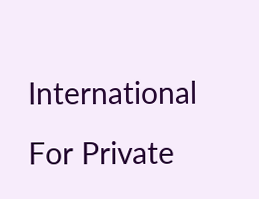International For Private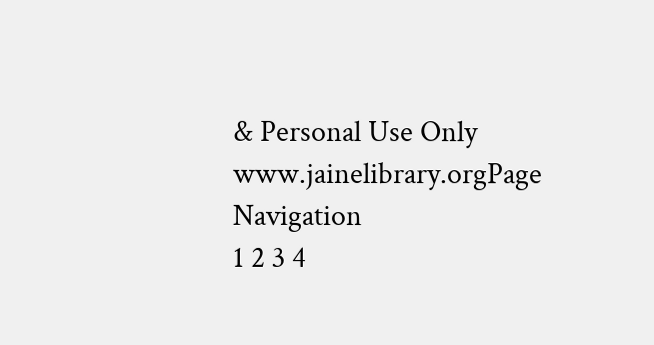& Personal Use Only www.jainelibrary.orgPage Navigation
1 2 3 4